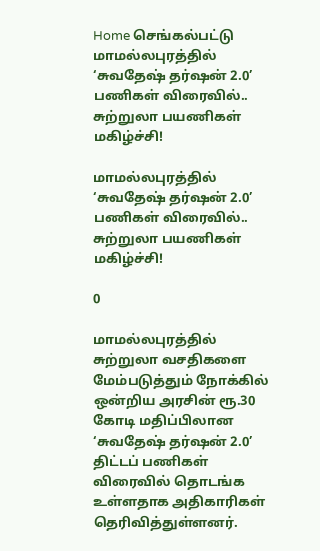Home செங்கல்பட்டு மாமல்லபுரத்தில் ‘சுவதேஷ் தர்ஷன் 2.0’ பணிகள் விரைவில்.. சுற்றுலா பயணிகள் மகிழ்ச்சி!

மாமல்லபுரத்தில் ‘சுவதேஷ் தர்ஷன் 2.0’ பணிகள் விரைவில்.. சுற்றுலா பயணிகள் மகிழ்ச்சி!

0

மாமல்லபுரத்தில் சுற்றுலா வசதிகளை மேம்படுத்தும் நோக்கில் ஒன்றிய அரசின் ரூ.30 கோடி மதிப்பிலான ‘சுவதேஷ் தர்ஷன் 2.0’ திட்டப் பணிகள் விரைவில் தொடங்க உள்ளதாக அதிகாரிகள் தெரிவித்துள்ளனர்.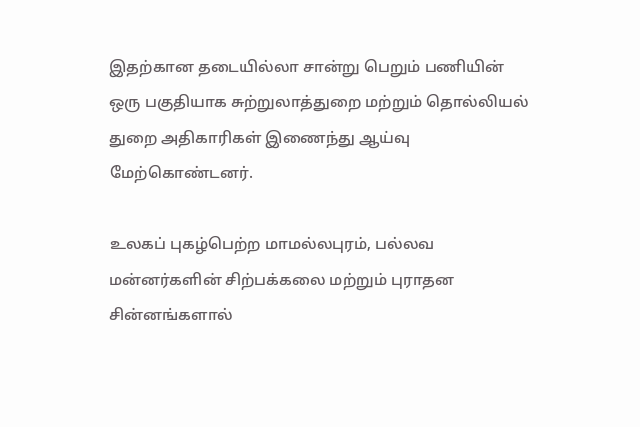இதற்கான தடையில்லா சான்று பெறும் பணியின் ஒரு பகுதியாக சுற்றுலாத்துறை மற்றும் தொல்லியல் துறை அதிகாரிகள் இணைந்து ஆய்வு மேற்கொண்டனர்.

உலகப் புகழ்பெற்ற மாமல்லபுரம், பல்லவ மன்னர்களின் சிற்பக்கலை மற்றும் புராதன சின்னங்களால்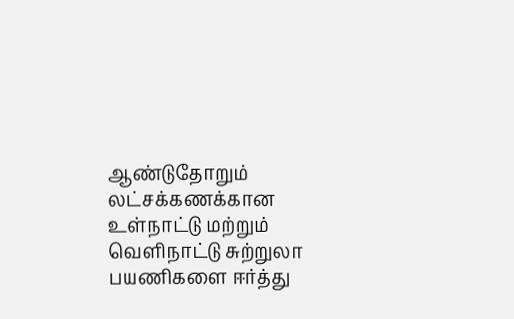ஆண்டுதோறும் லட்சக்கணக்கான உள்நாட்டு மற்றும் வெளிநாட்டு சுற்றுலா பயணிகளை ஈர்த்து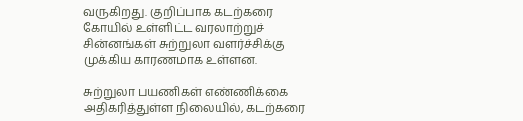வருகிறது. குறிப்பாக கடற்கரை கோயில் உள்ளிட்ட வரலாற்றுச் சின்னங்கள் சுற்றுலா வளர்ச்சிக்கு முக்கிய காரணமாக உள்ளன.

சுற்றுலா பயணிகள் எண்ணிக்கை அதிகரித்துள்ள நிலையில், கடற்கரை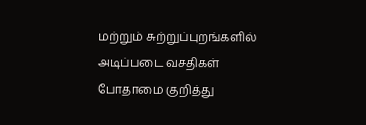மற்றும் சுற்றுப்புறங்களில் அடிப்படை வசதிகள் போதாமை குறித்து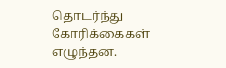தொடர்ந்து கோரிக்கைகள் எழுந்தன.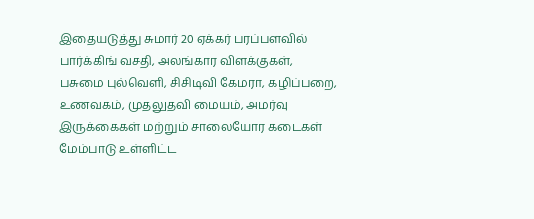இதையடுத்து சுமார் 20 ஏக்கர் பரப்பளவில் பார்க்கிங் வசதி, அலங்கார விளக்குகள், பசுமை புல்வெளி, சிசிடிவி கேமரா, கழிப்பறை, உணவகம், முதலுதவி மையம், அமர்வு இருக்கைகள் மற்றும் சாலையோர கடைகள் மேம்பாடு உள்ளிட்ட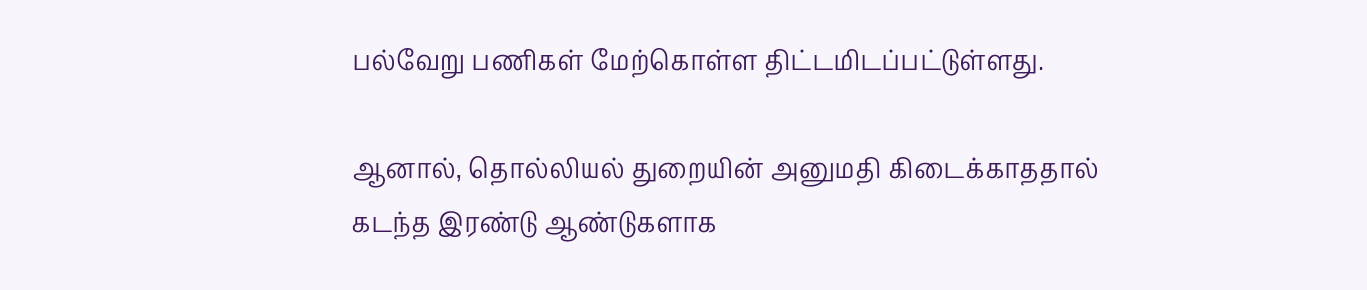பல்வேறு பணிகள் மேற்கொள்ள திட்டமிடப்பட்டுள்ளது.

ஆனால், தொல்லியல் துறையின் அனுமதி கிடைக்காததால் கடந்த இரண்டு ஆண்டுகளாக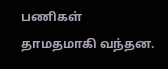பணிகள் தாமதமாகி வந்தன.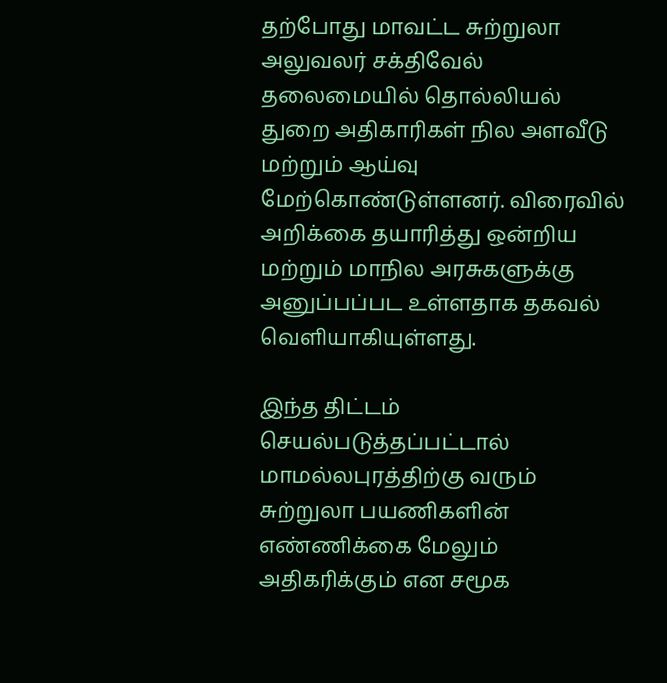தற்போது மாவட்ட சுற்றுலா அலுவலர் சக்திவேல் தலைமையில் தொல்லியல் துறை அதிகாரிகள் நில அளவீடு மற்றும் ஆய்வு மேற்கொண்டுள்ளனர். விரைவில் அறிக்கை தயாரித்து ஒன்றிய மற்றும் மாநில அரசுகளுக்கு அனுப்பப்பட உள்ளதாக தகவல் வெளியாகியுள்ளது.

இந்த திட்டம் செயல்படுத்தப்பட்டால் மாமல்லபுரத்திற்கு வரும் சுற்றுலா பயணிகளின் எண்ணிக்கை மேலும் அதிகரிக்கும் என சமூக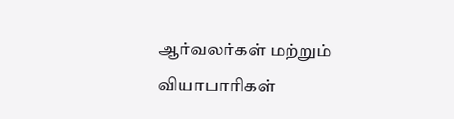ஆர்வலர்கள் மற்றும் வியாபாரிகள்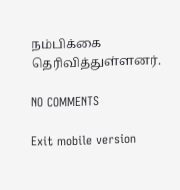நம்பிக்கை தெரிவித்துள்ளனர்.

NO COMMENTS

Exit mobile version